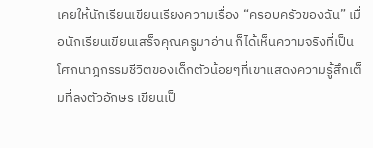เคยให้นักเรียนเขียนเรียงความเรื่อง “ครอบครัวของฉัน” เมื่อนักเรียนเขียนเสร็จคุณครูมาอ่าน ก็ได้เห็นความจริงที่เป็นโศกนาฎกรรมชีวิตของเด็กตัวน้อยๆที่เขาแสดงความรู้สึกเต็มที่ลงตัวอักษร เขียนเป็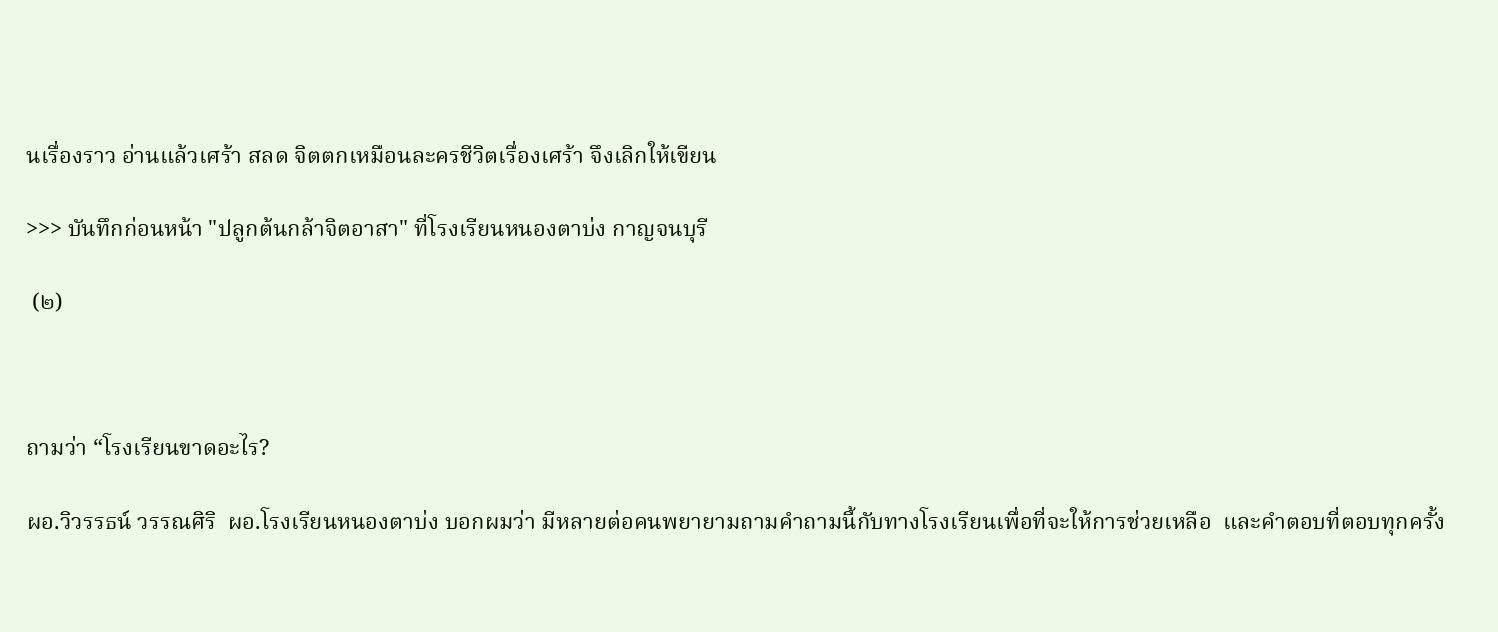นเรื่องราว อ่านแล้วเศร้า สลด จิตตกเหมือนละครชีวิตเรื่องเศร้า จึงเลิกให้เขียน

>>> บันทึกก่อนหน้า "ปลูกต้นกล้าจิตอาสา" ที่โรงเรียนหนองตาบ่ง กาญจนบุรี

 (๒)



ถามว่า “โรงเรียนขาดอะไร?

ผอ.วิวรรธน์ วรรณศิริ  ผอ.โรงเรียนหนองตาบ่ง บอกผมว่า มีหลายต่อคนพยายามถามคำถามนี้กับทางโรงเรียนเพื่อที่จะให้การช่วยเหลือ  และคำตอบที่ตอบทุกครั้ง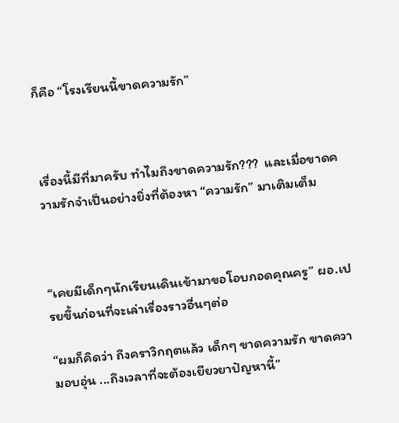ก็คือ “โรงเรียนนี้ขาดความรัก”



เรื่องนี้มีที่มาครับ ทำไมถึงขาดความรัก???  และเมื่อขาดความรักจำเป็นอย่างยิ่งที่ต้องหา “ความรัก” มาเติมเต็ม



“เคยมีเด็กๆนักเรียนเดินเข้ามาขอโอบกอดคุณครู” ผอ.เปรยขึ้นก่อนที่จะเล่าเรื่องราวอื่นๆต่อ

“ผมก็คิดว่า ถึงคราวิกฤตแล้ว เด็กๆ ขาดความรัก ขาดความอบอุ่น ...ถึงเวลาที่จะต้องเยียวยาปัญหานี้”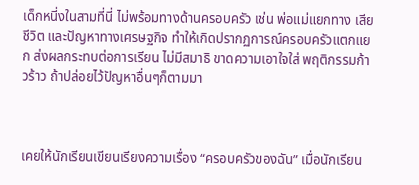เด็กหนี่งในสามที่นี่ ไม่พร้อมทางด้านครอบครัว เช่น พ่อแม่แยกทาง เสียชีวิต และปัญหาทางเศรษฐกิจ ทำให้เกิดปรากฏการณ์ครอบครัวแตกแยก ส่งผลกระทบต่อการเรียน ไม่มีสมาธิ ขาดความเอาใจใส่ พฤติกรรมก้าวร้าว ถ้าปล่อยไว้ปัญหาอื่นๆก็ตามมา



เคยให้นักเรียนเขียนเรียงความเรื่อง “ครอบครัวของฉัน” เมื่อนักเรียน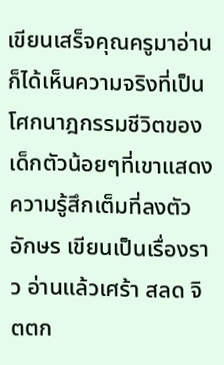เขียนเสร็จคุณครูมาอ่าน ก็ได้เห็นความจริงที่เป็นโศกนาฎกรรมชีวิตของเด็กตัวน้อยๆที่เขาแสดงความรู้สึกเต็มที่ลงตัวอักษร เขียนเป็นเรื่องราว อ่านแล้วเศร้า สลด จิตตก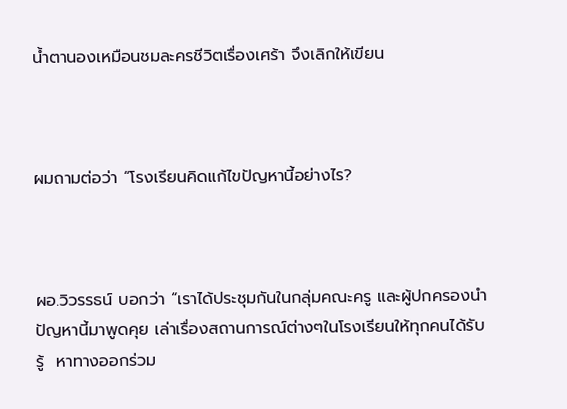น้ำตานองเหมือนชมละครชีวิตเรื่องเศร้า จึงเลิกให้เขียน



ผมถามต่อว่า “โรงเรียนคิดแก้ไขปัญหานี้อย่างไร?



ผอ.วิวรรธน์ บอกว่า “เราได้ประชุมกันในกลุ่มคณะครู และผู้ปกครองนำปัญหานี้มาพูดคุย เล่าเรื่องสถานการณ์ต่างๆในโรงเรียนให้ทุกคนได้รับรู้  หาทางออกร่วม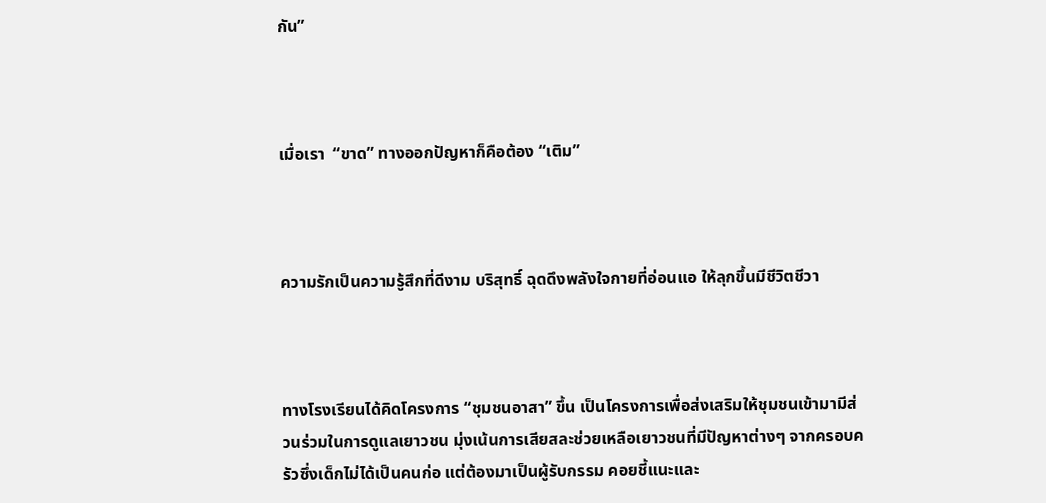กัน”



เมื่อเรา  “ขาด” ทางออกปัญหาก็คือต้อง “เติม”



ความรักเป็นความรู้สึกที่ดีงาม บริสุทธิ์ ฉุดดึงพลังใจกายที่อ่อนแอ ให้ลุกขึ้นมีชีวิตชีวา



ทางโรงเรียนได้คิดโครงการ “ชุมชนอาสา” ขึ้น เป็นโครงการเพื่อส่งเสริมให้ชุมชนเข้ามามีส่วนร่วมในการดูแลเยาวชน มุ่งเน้นการเสียสละช่วยเหลือเยาวชนที่มีปัญหาต่างๆ จากครอบครัวซึ่งเด็กไม่ได้เป็นคนก่อ แต่ต้องมาเป็นผู้รับกรรม คอยชี้แนะและ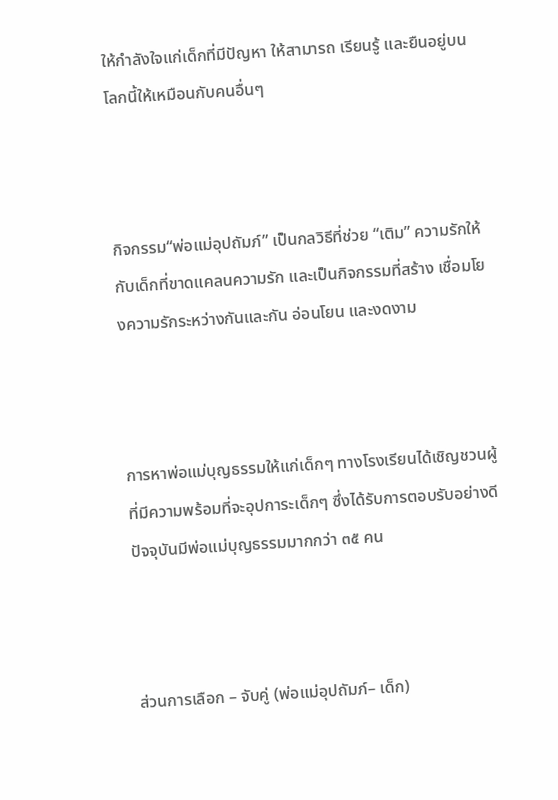ให้กำลังใจแก่เด็กที่มีปัญหา ให้สามารถ เรียนรู้ และยืนอยู่บนโลกนี้ให้เหมือนกับคนอื่นๆ



กิจกรรม“พ่อแม่อุปถัมภ์” เป็นกลวิธีที่ช่วย “เติม” ความรักให้กับเด็กที่ขาดแคลนความรัก และเป็นกิจกรรมที่สร้าง เชื่อมโยงความรักระหว่างกันและกัน อ่อนโยน และงดงาม



การหาพ่อแม่บุญธรรมให้แก่เด็กๆ ทางโรงเรียนได้เชิญชวนผู้ที่มีความพร้อมที่จะอุปการะเด็กๆ ซึ่งได้รับการตอบรับอย่างดี ปัจจุบันมีพ่อแม่บุญธรรมมากกว่า ๓๕ คน



ส่วนการเลือก – จับคู่ (พ่อแม่อุปถัมภ์– เด็ก)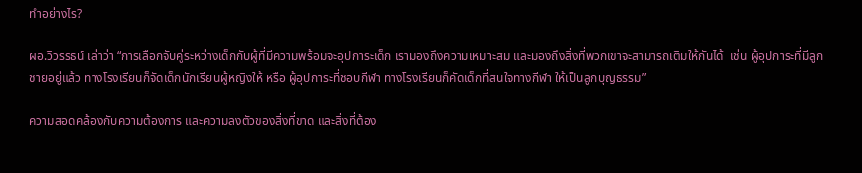ทำอย่างไร?

ผอ.วิวรรธน์ เล่าว่า “การเลือกจับคู่ระหว่างเด็กกับผู้ที่มีความพร้อมจะอุปการะเด็ก เรามองถึงความเหมาะสม และมองถึงสิ่งที่พวกเขาจะสามารถเติมให้กันได้  เช่น ผู้อุปการะที่มีลูกชายอยู่แล้ว ทางโรงเรียนก็จัดเด็กนักเรียนผู้หญิงให้ หรือ ผู้อุปการะที่ชอบกีฬา ทางโรงเรียนก็คัดเด็กที่สนใจทางกีฬา ให้เป็นลูกบุญธรรม”

ความสอดคล้องกับความต้องการ และความลงตัวของสิ่งที่ขาด และสิ่งที่ต้อง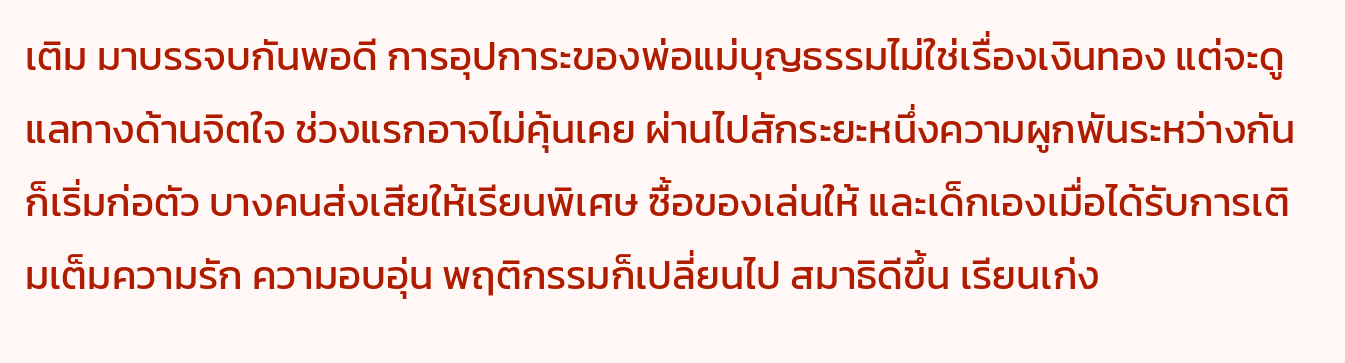เติม มาบรรจบกันพอดี การอุปการะของพ่อแม่บุญธรรมไม่ใช่เรื่องเงินทอง แต่จะดูแลทางด้านจิตใจ ช่วงแรกอาจไม่คุ้นเคย ผ่านไปสักระยะหนึ่งความผูกพันระหว่างกันก็เริ่มก่อตัว บางคนส่งเสียให้เรียนพิเศษ ซื้อของเล่นให้ และเด็กเองเมื่อได้รับการเติมเต็มความรัก ความอบอุ่น พฤติกรรมก็เปลี่ยนไป สมาธิดีขึ้น เรียนเก่ง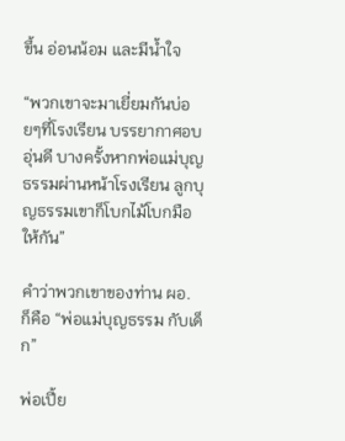ขึ้น อ่อนน้อม และมีน้ำใจ

“พวกเขาจะมาเยี่ยมกันบ่อยๆที่โรงเรียน บรรยากาศอบอุ่นดี บางครั้งหากพ่อแม่บุญธรรมผ่านหน้าโรงเรียน ลูกบุญธรรมเขาก็โบกไม้โบกมือให้กัน”

คำว่าพวกเขาของท่าน ผอ. ก็คือ “พ่อแม่บุญธรรม กับเด็ก”

พ่อเปี้ย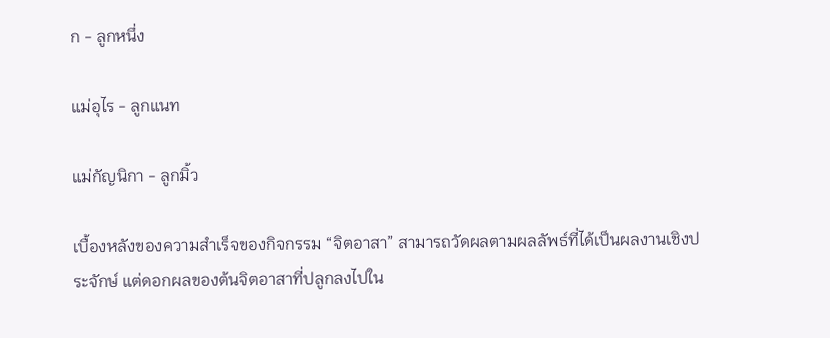ก - ลูกหนึ่ง

แม่อุไร - ลูกแนท

แม่กัญนิกา - ลูกมิ้ว

เบื้องหลังของความสำเร็จของกิจกรรม “จิตอาสา” สามารถวัดผลตามผลลัพธ์ที่ได้เป็นผลงานเชิงประจักษ์ แต่ดอกผลของต้นจิตอาสาที่ปลูกลงไปใน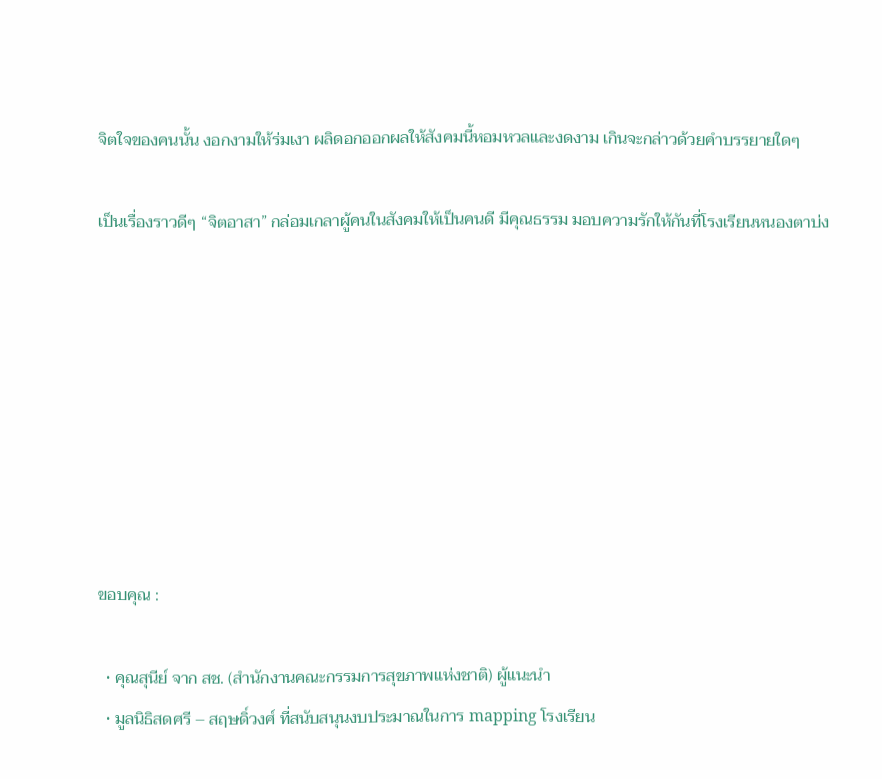จิตใจของคนนั้น งอกงามให้ร่มเงา ผลิดอกออกผลให้สังคมนี้หอมหวลและงดงาม เกินจะกล่าวด้วยคำบรรยายใดๆ

เป็นเรื่องราวดีๆ “จิตอาสา” กล่อมเกลาผู้คนในสังคมให้เป็นคนดี มีคุณธรรม มอบความรักให้กันที่โรงเรียนหนองตาบ่ง








ขอบคุณ :

  • คุณสุนีย์ จาก สช. (สำนักงานคณะกรรมการสุขภาพแห่งชาติ) ผู้แนะนำ
  • มูลนิธิสดศรี – สฤษดิ์วงศ์ ที่สนับสนุนงบประมาณในการ mapping โรงเรียน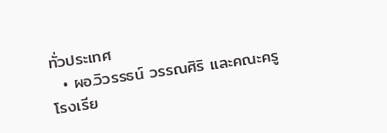ทั่วประเทศ
  • ผอ.วิวรรธน์ วรรณศิริ และคณะครู โรงเรีย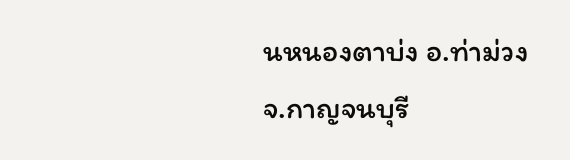นหนองตาบ่ง อ.ท่าม่วง จ.กาญจนบุรี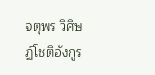จตุพร วิศิษฏ์โชติอังกูร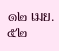๑๒ เมย.๕๒